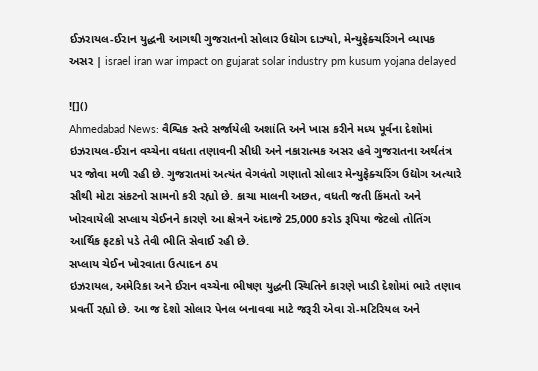ઈઝરાયલ-ઈરાન યુદ્ધની આગથી ગુજરાતનો સોલાર ઉદ્યોગ દાઝ્યો, મેન્યુફેક્ચરિંગને વ્યાપક અસર | israel iran war impact on gujarat solar industry pm kusum yojana delayed

![]()
Ahmedabad News: વૈશ્વિક સ્તરે સર્જાયેલી અશાંતિ અને ખાસ કરીને મધ્ય પૂર્વના દેશોમાં ઇઝરાયલ-ઈરાન વચ્ચેના વધતા તણાવની સીધી અને નકારાત્મક અસર હવે ગુજરાતના અર્થતંત્ર પર જોવા મળી રહી છે. ગુજરાતમાં અત્યંત વેગવંતો ગણાતો સોલાર મેન્યુફેક્ચરિંગ ઉદ્યોગ અત્યારે સૌથી મોટા સંકટનો સામનો કરી રહ્યો છે. કાચા માલની અછત, વધતી જતી કિંમતો અને ખોરવાયેલી સપ્લાય ચેઈનને કારણે આ ક્ષેત્રને અંદાજે 25,000 કરોડ રૂપિયા જેટલો તોતિંગ આર્થિક ફટકો પડે તેવી ભીતિ સેવાઈ રહી છે.
સપ્લાય ચેઈન ખોરવાતા ઉત્પાદન ઠપ
ઇઝરાયલ, અમેરિકા અને ઈરાન વચ્ચેના ભીષણ યુદ્ધની સ્થિતિને કારણે ખાડી દેશોમાં ભારે તણાવ પ્રવર્તી રહ્યો છે. આ જ દેશો સોલાર પેનલ બનાવવા માટે જરૂરી એવા રો-મટિરિયલ અને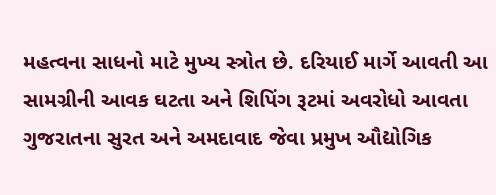મહત્વના સાધનો માટે મુખ્ય સ્ત્રોત છે. દરિયાઈ માર્ગે આવતી આ સામગ્રીની આવક ઘટતા અને શિપિંગ રૂટમાં અવરોધો આવતા ગુજરાતના સુરત અને અમદાવાદ જેવા પ્રમુખ ઔદ્યોગિક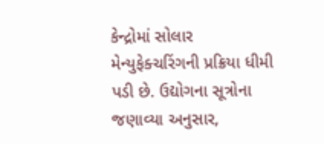કેન્દ્રોમાં સોલાર મેન્યુફેક્ચરિંગની પ્રક્રિયા ધીમી પડી છે. ઉદ્યોગના સૂત્રોના જણાવ્યા અનુસાર,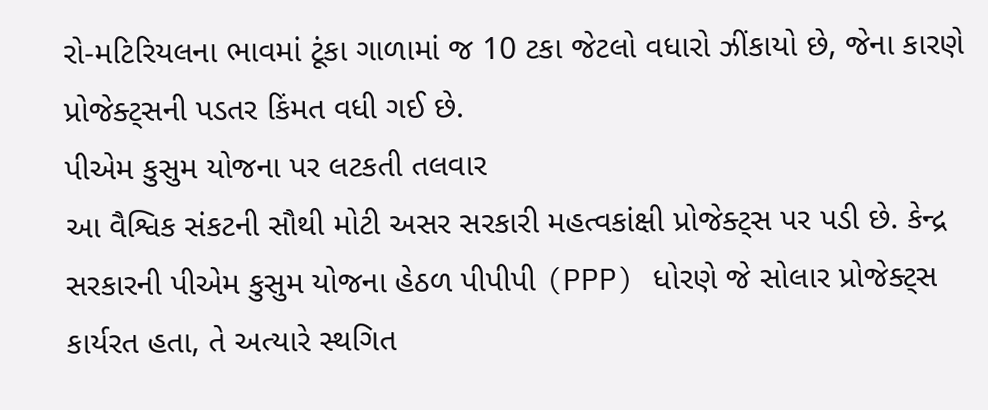રો-મટિરિયલના ભાવમાં ટૂંકા ગાળામાં જ 10 ટકા જેટલો વધારો ઝીંકાયો છે, જેના કારણે પ્રોજેક્ટ્સની પડતર કિંમત વધી ગઈ છે.
પીએમ કુસુમ યોજના પર લટકતી તલવાર
આ વૈશ્વિક સંકટની સૌથી મોટી અસર સરકારી મહત્વકાંક્ષી પ્રોજેક્ટ્સ પર પડી છે. કેન્દ્ર સરકારની પીએમ કુસુમ યોજના હેઠળ પીપીપી (PPP) ધોરણે જે સોલાર પ્રોજેક્ટ્સ કાર્યરત હતા, તે અત્યારે સ્થગિત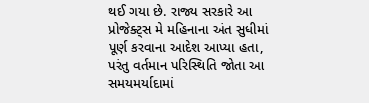થઈ ગયા છે. રાજ્ય સરકારે આ પ્રોજેક્ટ્સ મે મહિનાના અંત સુધીમાં પૂર્ણ કરવાના આદેશ આપ્યા હતા, પરંતુ વર્તમાન પરિસ્થિતિ જોતા આ સમયમર્યાદામાં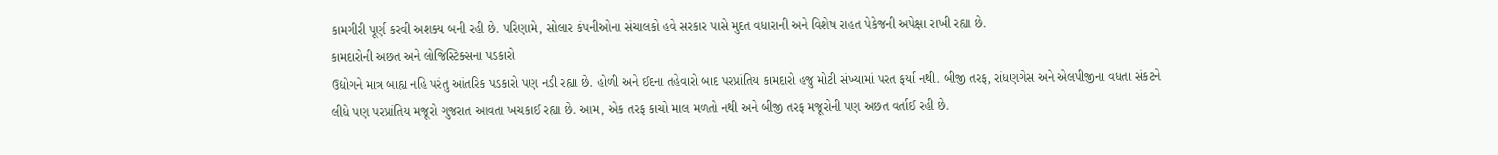કામગીરી પૂર્ણ કરવી અશક્ય બની રહી છે. પરિણામે, સોલાર કંપનીઓના સંચાલકો હવે સરકાર પાસે મુદત વધારાની અને વિશેષ રાહત પેકેજની અપેક્ષા રાખી રહ્યા છે.
કામદારોની અછત અને લોજિસ્ટિક્સના પડકારો
ઉદ્યોગને માત્ર બાહ્ય નહિ પરંતુ આંતરિક પડકારો પણ નડી રહ્યા છે. હોળી અને ઈદના તહેવારો બાદ પરપ્રાંતિય કામદારો હજુ મોટી સંખ્યામાં પરત ફર્યા નથી. બીજી તરફ, રાંધણગેસ અને એલપીજીના વધતા સંકટને લીધે પણ પરપ્રાંતિય મજૂરો ગુજરાત આવતા ખચકાઈ રહ્યા છે. આમ, એક તરફ કાચો માલ મળતો નથી અને બીજી તરફ મજૂરોની પણ અછત વર્તાઈ રહી છે.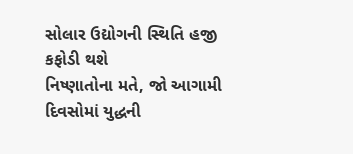સોલાર ઉદ્યોગની સ્થિતિ હજી કફોડી થશે
નિષ્ણાતોના મતે, જો આગામી દિવસોમાં યુદ્ધની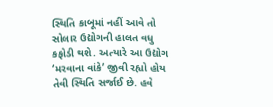સ્થિતિ કાબૂમાં નહીં આવે તો સોલાર ઉદ્યોગની હાલત વધુ કફોડી થશે. અત્યારે આ ઉદ્યોગ ‘મરવાના વાંકે’ જીવી રહ્યો હોય તેવી સ્થિતિ સર્જાઈ છે. હવે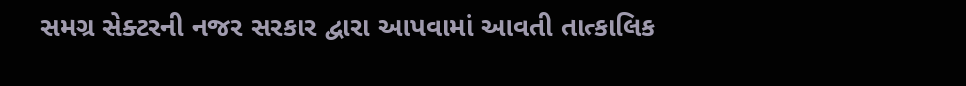સમગ્ર સેક્ટરની નજર સરકાર દ્વારા આપવામાં આવતી તાત્કાલિક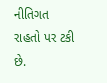નીતિગત રાહતો પર ટકી છે.